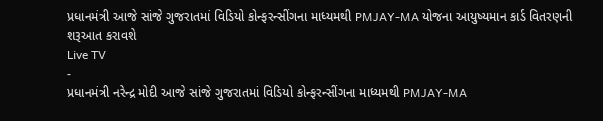પ્રધાનમંત્રી આજે સાંજે ગુજરાતમાં વિડિયો કોન્ફરન્સીંગના માધ્યમથી PMJAY-MA યોજના આયુષ્યમાન કાર્ડ વિતરણની શરૂઆત કરાવશે
Live TV
-
પ્રધાનમંત્રી નરેન્દ્ર મોદી આજે સાંજે ગુજરાતમાં વિડિયો કોન્ફરન્સીંગના માધ્યમથી PMJAY-MA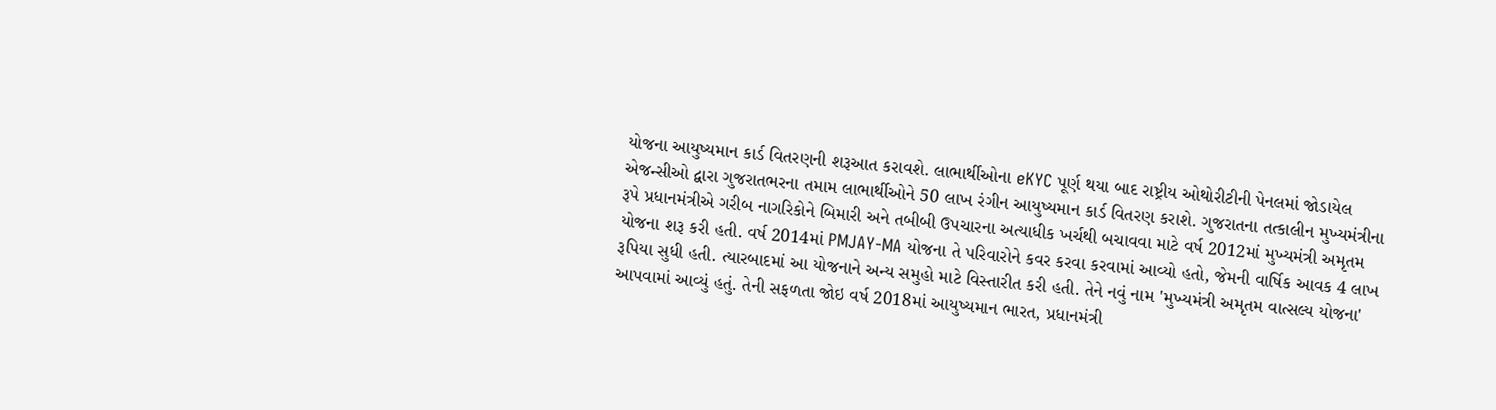યોજના આયુષ્યમાન કાર્ડ વિતરણની શરૂઆત કરાવશે. લાભાર્થીઓના eKYC પૂર્ણ થયા બાદ રાષ્ટ્રીય ઓથોરીટીની પેનલમાં જોડાયેલ એજન્સીઓ દ્વારા ગુજરાતભરના તમામ લાભાર્થીઓને 50 લાખ રંગીન આયુષ્યમાન કાર્ડ વિતરણ કરાશે. ગુજરાતના તત્કાલીન મુખ્યમંત્રીના રૂપે પ્રધાનમંત્રીએ ગરીબ નાગરિકોને બિમારી અને તબીબી ઉપચારના અત્યાધીક ખર્ચથી બચાવવા માટે વર્ષ 2012માં મુખ્યમંત્રી અમૃતમ યોજના શરૂ કરી હતી. વર્ષ 2014માં PMJAY-MA યોજના તે પરિવારોને કવર કરવા કરવામાં આવ્યો હતો, જેમની વાર્ષિક આવક 4 લાખ રૂપિયા સુધી હતી. ત્યારબાદમાં આ યોજનાને અન્ય સમુહો માટે વિસ્તારીત કરી હતી. તેને નવું નામ 'મુખ્યમંત્રી અમૃતમ વાત્સલ્ય યોજના' આપવામાં આવ્યું હતું. તેની સફળતા જોઇ વર્ષ 2018માં આયુષ્યમાન ભારત, પ્રધાનમંત્રી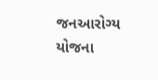જનઆરોગ્ય યોજના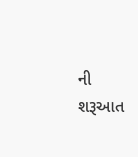ની શરૂઆત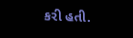કરી હતી.